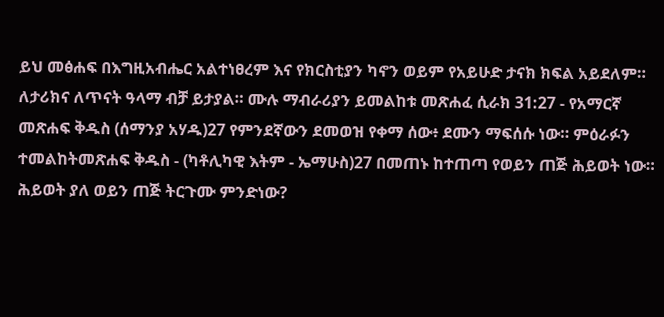ይህ መፅሐፍ በእግዚአብሔር አልተነፀረም እና የክርስቲያን ካኖን ወይም የአይሁድ ታናክ ክፍል አይደለም። ለታሪክና ለጥናት ዓላማ ብቻ ይታያል። ሙሉ ማብራሪያን ይመልከቱ መጽሐፈ ሲራክ 31:27 - የአማርኛ መጽሐፍ ቅዱስ (ሰማንያ አሃዱ)27 የምንደኛውን ደመወዝ የቀማ ሰው፥ ደሙን ማፍሰሱ ነው። ምዕራፉን ተመልከትመጽሐፍ ቅዱስ - (ካቶሊካዊ እትም - ኤማሁስ)27 በመጠኑ ከተጠጣ የወይን ጠጅ ሕይወት ነው። ሕይወት ያለ ወይን ጠጅ ትርጉሙ ምንድነው?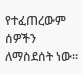የተፈጠረውም ሰዎችን ለማስደሰት ነው።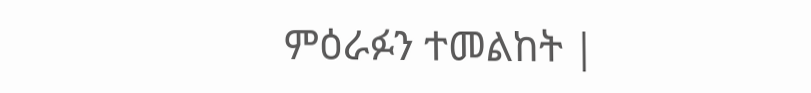ምዕራፉን ተመልከት |